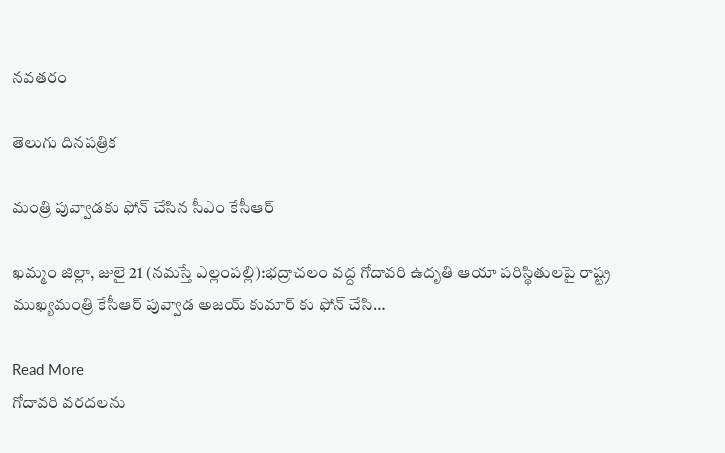నవతరం

తెలుగు దినపత్రిక

మంత్రి పువ్వాడకు ఫోన్ చేసిన సీఎం కేసీఆర్

ఖమ్మం జిల్లా, జులై 21 (నమస్తే ఎల్లంపల్లి):భద్రాచలం వద్ద గోదావరి ఉదృతి ఆయా పరిస్థితులపై రాష్ట్ర ముఖ్యమంత్రి కేసీఆర్ పువ్వాడ అజయ్ కుమార్ కు ఫోన్ చేసి…

Read More
గోదావరి వరదలను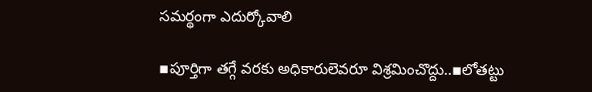సమర్థంగా ఎదుర్కోవాలి

▪పూర్తిగా తగ్గే వరకు అధికారులెవరూ విశ్రమించొద్దు..▪లోతట్టు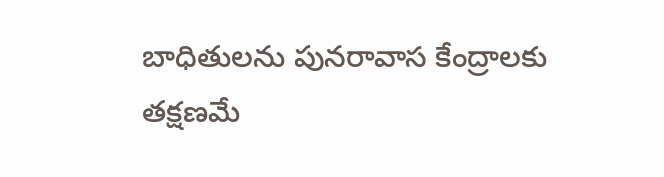బాధితులను పునరావాస కేంద్రాలకు తక్షణమే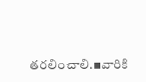తరలించాలి.▪వారికి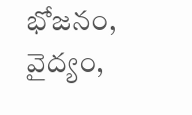భోజనం, వైద్యం,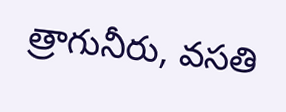త్రాగునీరు, వసతి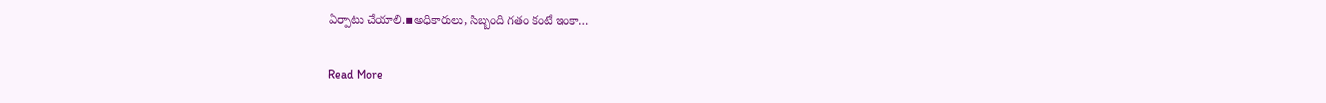ఏర్పాటు చేయాలి.▪అధికారులు, సిబ్బంది గతం కంటే ఇంకా…

Read More